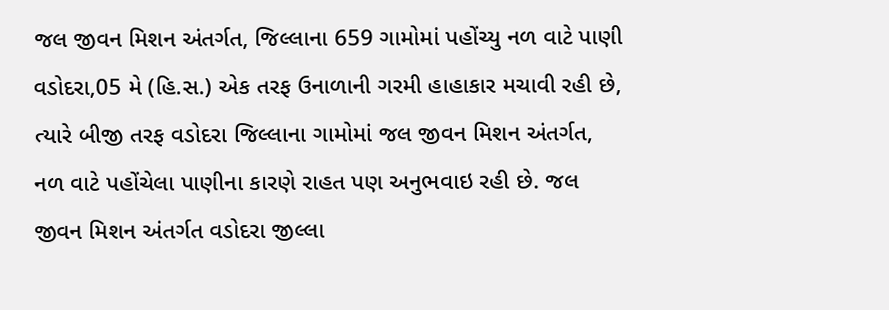જલ જીવન મિશન અંતર્ગત, જિલ્લાના 659 ગામોમાં પહોંચ્યુ નળ વાટે પાણી
વડોદરા,05 મે (હિ.સ.) એક તરફ ઉનાળાની ગરમી હાહાકાર મચાવી રહી છે, ત્યારે બીજી તરફ વડોદરા જિલ્લાના ગામોમાં જલ જીવન મિશન અંતર્ગત, નળ વાટે પહોંચેલા પાણીના કારણે રાહત પણ અનુભવાઇ રહી છે. જલ જીવન મિશન અંતર્ગત વડોદરા જીલ્લા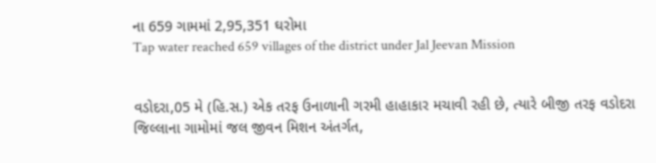ના 659 ગામમાં 2,95,351 ઘરોમા
Tap water reached 659 villages of the district under Jal Jeevan Mission


વડોદરા,05 મે (હિ.સ.) એક તરફ ઉનાળાની ગરમી હાહાકાર મચાવી રહી છે, ત્યારે બીજી તરફ વડોદરા જિલ્લાના ગામોમાં જલ જીવન મિશન અંતર્ગત,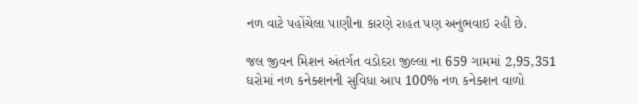નળ વાટે પહોંચેલા પાણીના કારણે રાહત પણ અનુભવાઇ રહી છે.

જલ જીવન મિશન અંતર્ગત વડોદરા જીલ્લા ના 659 ગામમાં 2,95,351 ઘરોમાં નળ કનેક્શનની સુવિધા આપ 100% નળ કનેક્શન વાળો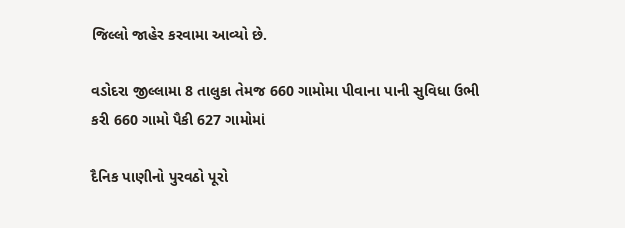જિલ્લો જાહેર કરવામા આવ્યો છે.

વડોદરા જીલ્લામા 8 તાલુકા તેમજ 660 ગામોમા પીવાના પાની સુવિધા ઉભી કરી 660 ગામો પૈકી 627 ગામોમાં

દૈનિક પાણીનો પુરવઠો પૂરો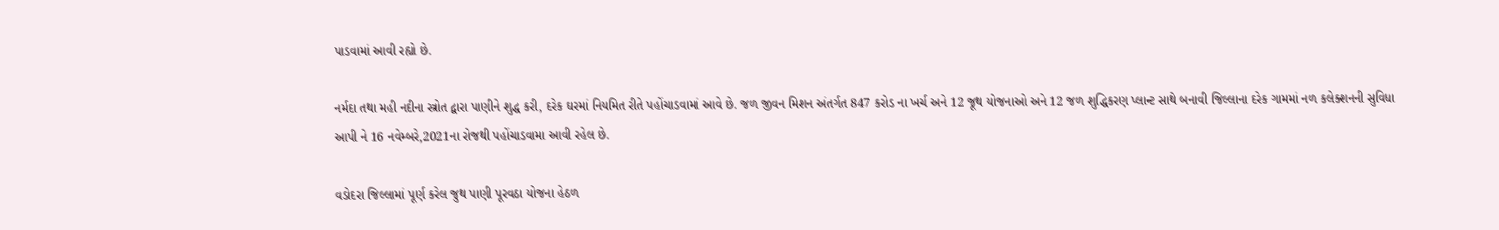પાડવામાં આવી રહ્યો છે.

નર્મદા તથા મહી નદીના સ્ત્રોત દ્વારા પાણીને શુદ્ધ કરી, દરેક ઘરમાં નિયમિત રીતે પહોંચાડવામાં આવે છે. જળ જીવન મિશન અંતર્ગત 847 કરોડ ના ખર્ચ અને 12 જૂથ યોજનાઓ અને 12 જળ શુદ્ધિકરણ પ્લાન્ટ સાથે બનાવી જિલ્લાના દરેક ગામમાં નળ કલેક્શનની સુવિધા આપી ને 16 નવેમ્બરે,2021ના રોજથી પહોંચાડવામા આવી રહેલ છે.

વડોદરા જિલ્લામાં પૂર્ણ કરેલ જુથ પાણી પૂરવઠા યોજના હેઠળ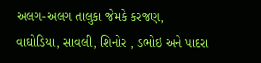અલગ-અલગ તાલુકા જેમકે કરજણ, વાઘોડિયા, સાવલી, શિનોર , ડભોઇ અને પાદરા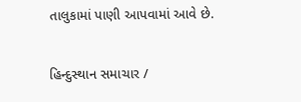તાલુકામાં પાણી આપવામાં આવે છે.

હિન્દુસ્થાન સમાચાર /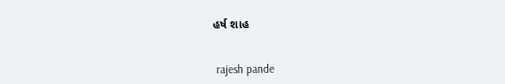હર્ષ શાહ


 rajesh pande